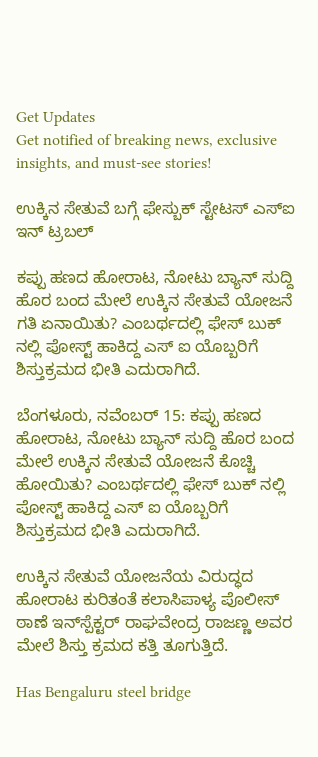Get Updates
Get notified of breaking news, exclusive insights, and must-see stories!

ಉಕ್ಕಿನ ಸೇತುವೆ ಬಗ್ಗೆ ಫೇಸ್ಬುಕ್ ಸ್ಟೇಟಸ್ ಎಸ್ಐ ಇನ್ ಟ್ರಬಲ್

ಕಪ್ಪು ಹಣದ ಹೋರಾಟ, ನೋಟು ಬ್ಯಾನ್ ಸುದ್ದಿ ಹೊರ ಬಂದ ಮೇಲೆ ಉಕ್ಕಿನ ಸೇತುವೆ ಯೋಜನೆ ಗತಿ ಏನಾಯಿತು? ಎಂಬರ್ಥದಲ್ಲಿ ಫೇಸ್ ಬುಕ್ ನಲ್ಲಿ ಪೋಸ್ಟ್ ಹಾಕಿದ್ದ ಎಸ್ ಐ ಯೊಬ್ಬರಿಗೆ ಶಿಸ್ತುಕ್ರಮದ ಭೀತಿ ಎದುರಾಗಿದೆ.

ಬೆಂಗಳೂರು, ನವೆಂಬರ್ 15: ಕಪ್ಪು ಹಣದ ಹೋರಾಟ, ನೋಟು ಬ್ಯಾನ್ ಸುದ್ದಿ ಹೊರ ಬಂದ ಮೇಲೆ ಉಕ್ಕಿನ ಸೇತುವೆ ಯೋಜನೆ ಕೊಚ್ಚಿ ಹೋಯಿತು? ಎಂಬರ್ಥದಲ್ಲಿ ಫೇಸ್ ಬುಕ್ ನಲ್ಲಿ ಪೋಸ್ಟ್ ಹಾಕಿದ್ದ ಎಸ್ ಐ ಯೊಬ್ಬರಿಗೆ ಶಿಸ್ತುಕ್ರಮದ ಭೀತಿ ಎದುರಾಗಿದೆ.

ಉಕ್ಕಿನ ಸೇತುವೆ ಯೋಜನೆಯ ವಿರುದ್ಧದ ಹೋರಾಟ ಕುರಿತಂತೆ ಕಲಾಸಿಪಾಳ್ಯ ಪೊಲೀಸ್ ಠಾಣೆ ಇನ್‌ಸ್ಪೆಕ್ಟರ್ ರಾಘವೇಂದ್ರ ರಾಜಣ್ಣ ಅವರ ಮೇಲೆ ಶಿಸ್ತು ಕ್ರಮದ ಕತ್ತಿ ತೂಗುತ್ತಿದೆ.

Has Bengaluru steel bridge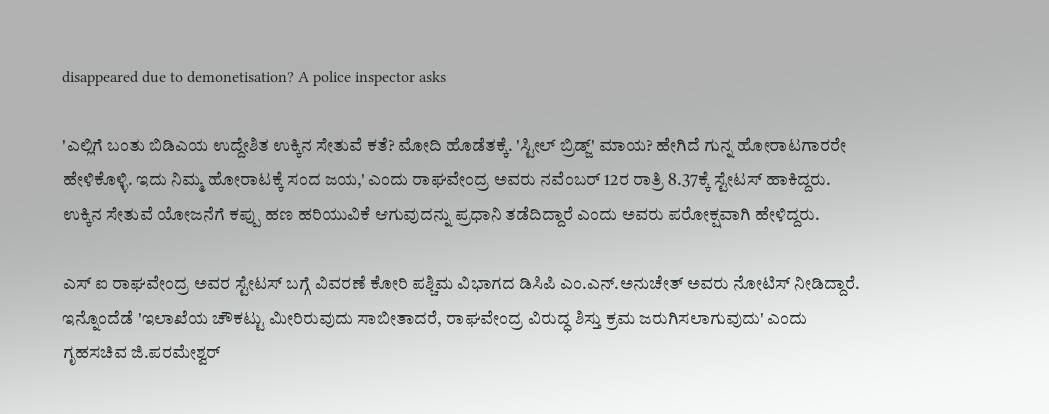disappeared due to demonetisation? A police inspector asks

'ಎಲ್ಲಿಗೆ ಬಂತು ಬಿಡಿಎಯ ಉದ್ದೇಶಿತ ಉಕ್ಕಿನ ಸೇತುವೆ ಕತೆ? ಮೋದಿ ಹೊಡೆತಕ್ಕೆ. 'ಸ್ಟೀಲ್ ಬ್ರಿಡ್ಜ್' ಮಾಯ? ಹೇಗಿದೆ ಗುನ್ನ ಹೋರಾಟಗಾರರೇ ಹೇಳಿಕೊಳ್ಳಿ. ಇದು ನಿಮ್ಮ ಹೋರಾಟಕ್ಕೆ ಸಂದ ಜಯ,' ಎಂದು ರಾಘವೇಂದ್ರ ಅವರು ನವೆಂಬರ್ 12ರ ರಾತ್ರಿ 8.37ಕ್ಕೆ ಸ್ಟೇಟಸ್ ಹಾಕಿದ್ದರು. ಉಕ್ಕಿನ ಸೇತುವೆ ಯೋಜನೆಗೆ ಕಪ್ಪು ಹಣ ಹರಿಯುವಿಕೆ ಆಗುವುದನ್ನು ಪ್ರಧಾನಿ ತಡೆದಿದ್ದಾರೆ ಎಂದು ಅವರು ಪರೋಕ್ಷವಾಗಿ ಹೇಳಿದ್ದರು.

ಎಸ್ ಐ ರಾಘವೇಂದ್ರ ಅವರ ಸ್ಟೇಟಸ್ ಬಗ್ಗೆ ವಿವರಣೆ ಕೋರಿ ಪಶ್ಚಿಮ ವಿಭಾಗದ ಡಿಸಿಪಿ ಎಂ.ಎನ್.ಅನುಚೇತ್ ಅವರು ನೋಟಿಸ್ ನೀಡಿದ್ದಾರೆ. ಇನ್ನೊಂದೆಡೆ 'ಇಲಾಖೆಯ ಚೌಕಟ್ಟು ಮೀರಿರುವುದು ಸಾಬೀತಾದರೆ, ರಾಘವೇಂದ್ರ ವಿರುದ್ಧ ಶಿಸ್ತು ಕ್ರಮ ಜರುಗಿಸಲಾಗುವುದು' ಎಂದು ಗೃಹಸಚಿವ ಜಿ.ಪರಮೇಶ್ವರ್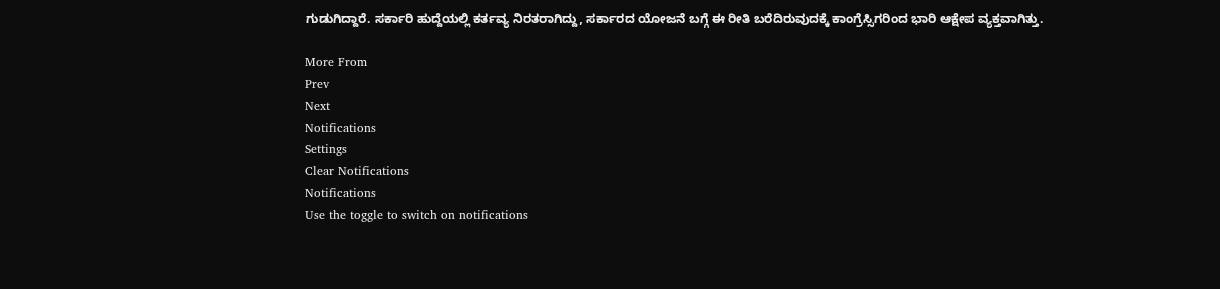ಗುಡುಗಿದ್ದಾರೆ. ಸರ್ಕಾರಿ ಹುದ್ದೆಯಲ್ಲಿ ಕರ್ತವ್ಯ ನಿರತರಾಗಿದ್ದು, ಸರ್ಕಾರದ ಯೋಜನೆ ಬಗ್ಗೆ ಈ ರೀತಿ ಬರೆದಿರುವುದಕ್ಕೆ ಕಾಂಗ್ರೆಸ್ಸಿಗರಿಂದ ಭಾರಿ ಆಕ್ಷೇಪ ವ್ಯಕ್ತವಾಗಿತ್ತು.

More From
Prev
Next
Notifications
Settings
Clear Notifications
Notifications
Use the toggle to switch on notifications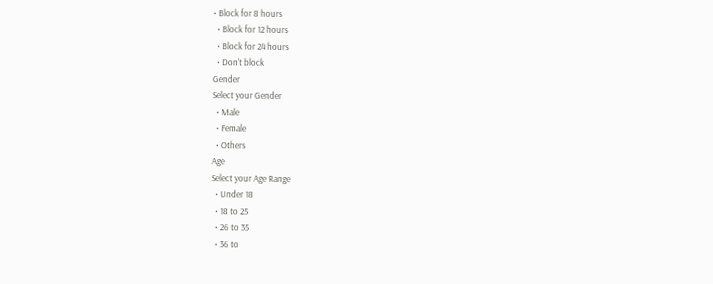• Block for 8 hours
  • Block for 12 hours
  • Block for 24 hours
  • Don't block
Gender
Select your Gender
  • Male
  • Female
  • Others
Age
Select your Age Range
  • Under 18
  • 18 to 25
  • 26 to 35
  • 36 to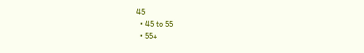45
  • 45 to 55
  • 55+